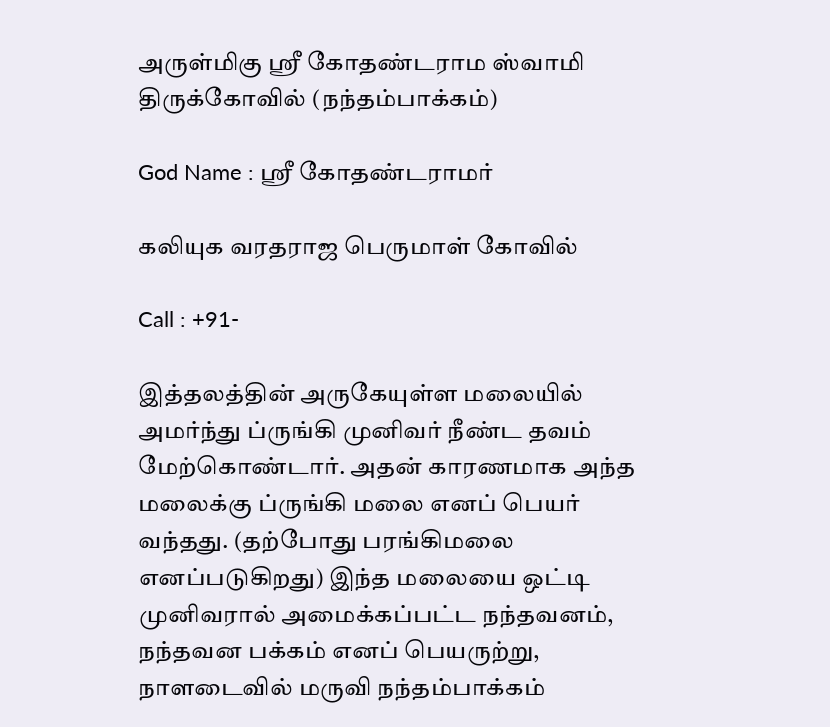அருள்மிகு ஸ்ரீ கோதண்டராம ஸ்வாமி திருக்கோவில் (நந்தம்பாக்கம்)

God Name : ஸ்ரீ கோதண்டராமர்

கலியுக வரதராஜ பெருமாள் கோவில்

Call : +91-

இத்தலத்தின் அருகேயுள்ள மலையில் அமர்ந்து ப்ருங்கி முனிவர் நீண்ட தவம் மேற்கொண்டார். அதன் காரணமாக அந்த மலைக்கு ப்ருங்கி மலை எனப் பெயர் வந்தது. (தற்போது பரங்கிமலை எனப்படுகிறது) இந்த மலையை ஒட்டி முனிவரால் அமைக்கப்பட்ட நந்தவனம், நந்தவன பக்கம் எனப் பெயருற்று, நாளடைவில் மருவி நந்தம்பாக்கம்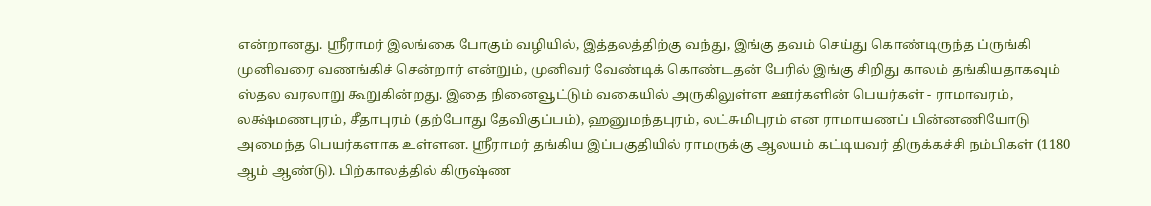என்றானது. ஸ்ரீராமர் இலங்கை போகும் வழியில், இத்தலத்திற்கு வந்து, இங்கு தவம் செய்து கொண்டிருந்த ப்ருங்கி முனிவரை வணங்கிச் சென்றார் என்றும், முனிவர் வேண்டிக் கொண்டதன் பேரில் இங்கு சிறிது காலம் தங்கியதாகவும் ஸ்தல வரலாறு கூறுகின்றது. இதை நினைவூட்டும் வகையில் அருகிலுள்ள ஊர்களின் பெயர்கள் - ராமாவரம், லக்ஷ்மணபுரம், சீதாபுரம் (தற்போது தேவிகுப்பம்), ஹனுமந்தபுரம், லட்சுமிபுரம் என ராமாயணப் பின்னணியோடு அமைந்த பெயர்களாக உள்ளன. ஸ்ரீராமர் தங்கிய இப்பகுதியில் ராமருக்கு ஆலயம் கட்டியவர் திருக்கச்சி நம்பிகள் (1180 ஆம் ஆண்டு). பிற்காலத்தில் கிருஷ்ண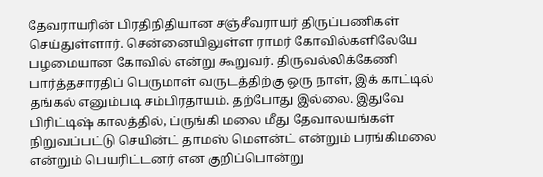தேவராயரின் பிரதிநிதியான சஞ்சீவராயர் திருப்பணிகள் செய்துள்ளார். சென்னையிலுள்ள ராமர் கோவில்களிலேயே பழமையான கோவில் என்று கூறுவர். திருவல்லிக்கேணி பார்த்தசாரதிப் பெருமாள் வருடத்திற்கு ஒரு நாள், இக் காட்டில் தங்கல் எனும்படி சம்பிரதாயம். தற்போது இல்லை. இதுவே பிரிட்டிஷ் காலத்தில், ப்ருங்கி மலை மீது தேவாலயங்கள் நிறுவப்பட்டு செயின்ட் தாமஸ் மௌன்ட் என்றும் பரங்கிமலை என்றும் பெயரிட்டனர் என குறிப்பொன்று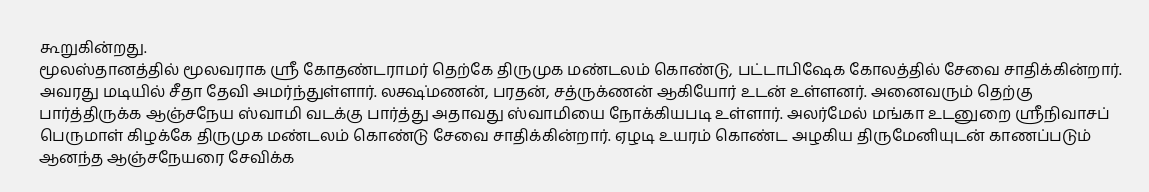கூறுகின்றது.
மூலஸ்தானத்தில் மூலவராக ஸ்ரீ கோதண்டராமர் தெற்கே திருமுக மண்டலம் கொண்டு, பட்டாபிஷேக கோலத்தில் சேவை சாதிக்கின்றார். அவரது மடியில் சீதா தேவி அமர்ந்துள்ளார். லக்ஷ்மணன், பரதன், சத்ருக்ணன் ஆகியோர் உடன் உள்ளனர். அனைவரும் தெற்கு பார்த்திருக்க ஆஞ்சநேய ஸ்வாமி வடக்கு பார்த்து அதாவது ஸ்வாமியை நோக்கியபடி உள்ளார். அலர்மேல் மங்கா உடனுறை ஸ்ரீநிவாசப் பெருமாள் கிழக்கே திருமுக மண்டலம் கொண்டு சேவை சாதிக்கின்றார். ஏழடி உயரம் கொண்ட அழகிய திருமேனியுடன் காணப்படும் ஆனந்த ஆஞ்சநேயரை சேவிக்க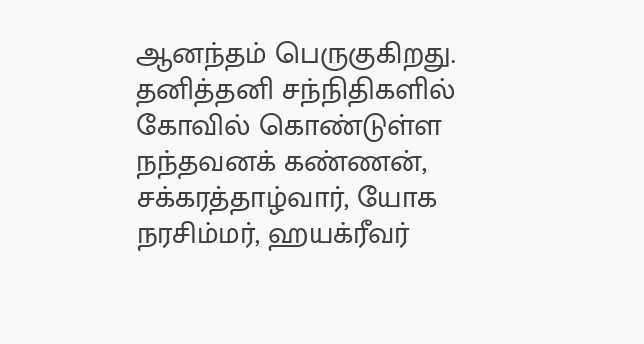ஆனந்தம் பெருகுகிறது. தனித்தனி சந்நிதிகளில் கோவில் கொண்டுள்ள நந்தவனக் கண்ணன், சக்கரத்தாழ்வார், யோக நரசிம்மர், ஹயக்ரீவர்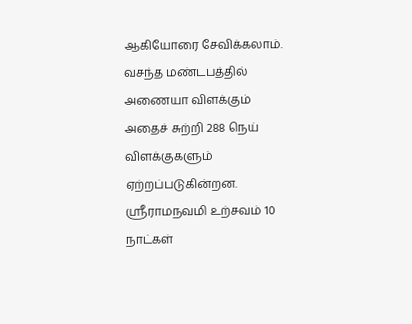ஆகியோரை சேவிக்கலாம். வசந்த மண்டபத்தில் அணையா விளக்கும் அதைச் சுற்றி 288 நெய் விளக்குகளும் ஏற்றப்படுகின்றன. ஸ்ரீராமநவமி உற்சவம் 10 நாட்கள்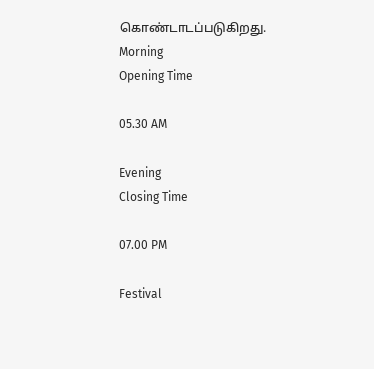கொண்டாடப்படுகிறது.
Morning
Opening Time

05.30 AM

Evening
Closing Time

07.00 PM

Festival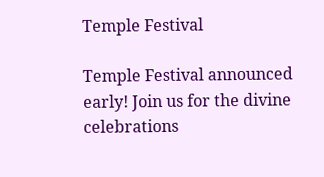Temple Festival

Temple Festival announced early! Join us for the divine celebrations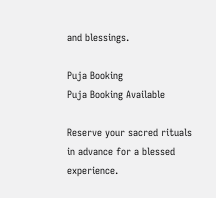and blessings.

Puja Booking
Puja Booking Available

Reserve your sacred rituals in advance for a blessed experience.